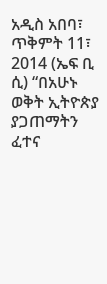አዲስ አበባ፣ ጥቅምት 11፣ 2014 (ኤፍ ቢ ሲ) “በአሁኑ ወቅት ኢትዮጵያ ያጋጠማትን ፈተና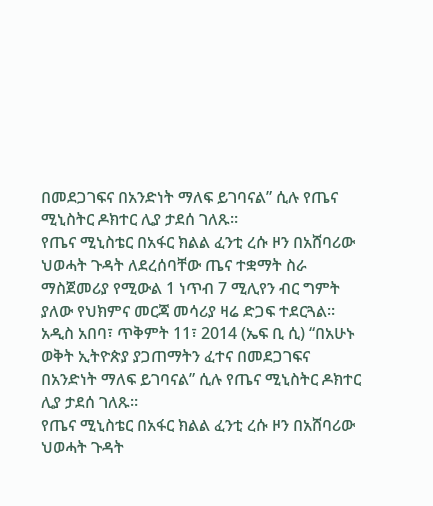በመደጋገፍና በአንድነት ማለፍ ይገባናል” ሲሉ የጤና ሚኒስትር ዶክተር ሊያ ታደሰ ገለጹ።
የጤና ሚኒስቴር በአፋር ክልል ፈንቲ ረሱ ዞን በአሸባሪው ህወሓት ጉዳት ለደረሰባቸው ጤና ተቋማት ስራ ማስጀመሪያ የሚውል 1 ነጥብ 7 ሚሊየን ብር ግምት ያለው የህክምና መርጃ መሳሪያ ዛሬ ድጋፍ ተደርጓል።
አዲስ አበባ፣ ጥቅምት 11፣ 2014 (ኤፍ ቢ ሲ) “በአሁኑ ወቅት ኢትዮጵያ ያጋጠማትን ፈተና በመደጋገፍና በአንድነት ማለፍ ይገባናል” ሲሉ የጤና ሚኒስትር ዶክተር ሊያ ታደሰ ገለጹ።
የጤና ሚኒስቴር በአፋር ክልል ፈንቲ ረሱ ዞን በአሸባሪው ህወሓት ጉዳት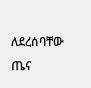ለደረሰባቸው ጤና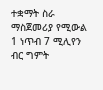ተቋማት ስራ ማስጀመሪያ የሚውል 1 ነጥብ 7 ሚሊየን ብር ግምት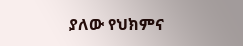ያለው የህክምና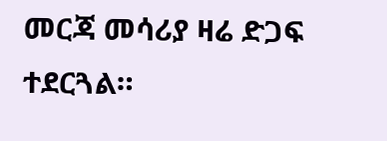መርጃ መሳሪያ ዛሬ ድጋፍ ተደርጓል።